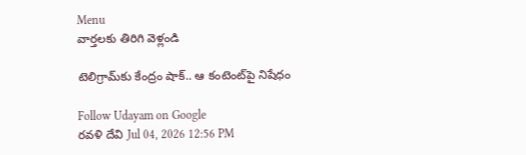Menu
వార్తలకు తిరిగి వెళ్లండి

టెలిగ్రామ్‌కు కేంద్రం షాక్.. ఆ కంటెంట్‌పై నిషేధం

Follow Udayam on Google
రవళి దేవి Jul 04, 2026 12:56 PM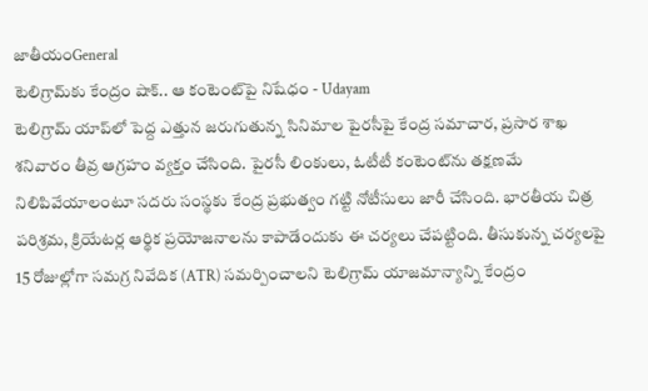జాతీయంGeneral
టెలిగ్రామ్‌కు కేంద్రం షాక్.. ఆ కంటెంట్‌పై నిషేధం - Udayam
టెలిగ్రామ్ యాప్‌లో పెద్ద ఎత్తున జరుగుతున్న సినిమాల పైరసీపై కేంద్ర సమాచార, ప్రసార శాఖ శనివారం తీవ్ర ఆగ్రహం వ్యక్తం చేసింది. పైరసీ లింకులు, ఓటీటీ కంటెంట్‌ను తక్షణమే నిలిపివేయాలంటూ సదరు సంస్థకు కేంద్ర ప్రభుత్వం గట్టి నోటీసులు జారీ చేసింది. భారతీయ చిత్ర పరిశ్రమ, క్రియేటర్ల ఆర్థిక ప్రయోజనాలను కాపాడేందుకు ఈ చర్యలు చేపట్టింది. తీసుకున్న చర్యలపై 15 రోజుల్లోగా సమగ్ర నివేదిక (ATR) సమర్పించాలని టెలిగ్రామ్ యాజమాన్యాన్ని కేంద్రం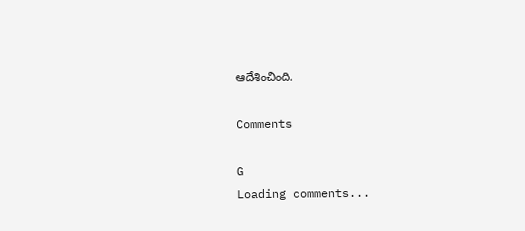ఆదేశించింది.

Comments

G
Loading comments...